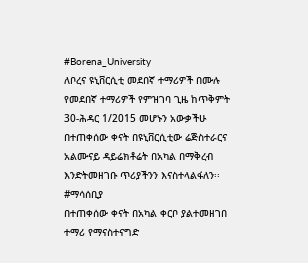#Borena_University
ለቦረና ዩኒቨርሲቲ መደበኛ ተማሪዎች በሙሉ
የመደበኛ ተማሪዎች የምዝገባ ጊዜ ከጥቅምት 30-ሕዳር 1/2015 መሆኑን አውቃችሁ በተጠቀሰው ቀናት በዩኒቨርሲቲው ሬጅስተራርና አልሙናይ ዳይሬክቶሬት በአካል በማቅረብ እንድትመዘገቡ ጥሪያችንን እናስተላልፋለን፡፡
#ማሳሰቢያ
በተጠቀሰው ቀናት በአካል ቀርቦ ያልተመዘገበ ተማሪ የማናስተናግድ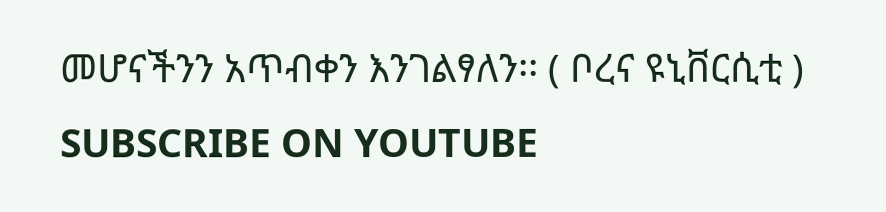መሆናችንን አጥብቀን እንገልፃለን፡፡ ( ቦረና ዩኒቨርሲቲ )
SUBSCRIBE ON YOUTUBE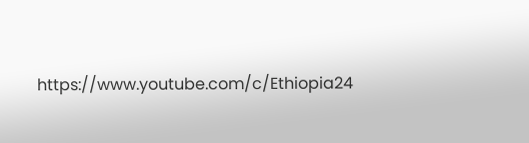https://www.youtube.com/c/Ethiopia24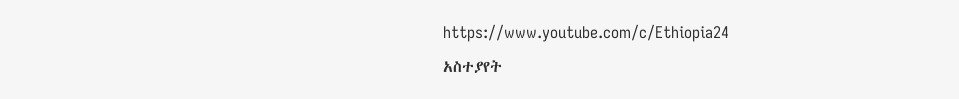https://www.youtube.com/c/Ethiopia24
አስተያየት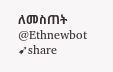ለመስጠት @Ethnewbot
➹share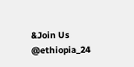&Join Us
@ethiopia_24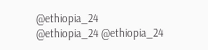@ethiopia_24
@ethiopia_24 @ethiopia_24